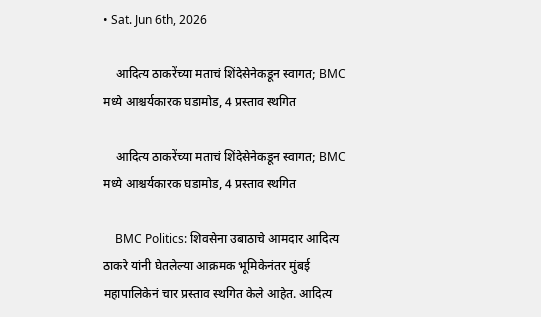• Sat. Jun 6th, 2026

    आदित्य ठाकरेंच्या मताचं शिंदेसेनेकडून स्वागत; BMC मध्ये आश्चर्यकारक घडामोड, 4 प्रस्ताव स्थगित

    आदित्य ठाकरेंच्या मताचं शिंदेसेनेकडून स्वागत; BMC मध्ये आश्चर्यकारक घडामोड, 4 प्रस्ताव स्थगित

    BMC Politics: शिवसेना उबाठाचे आमदार आदित्य ठाकरे यांनी घेतलेल्या आक्रमक भूमिकेनंतर मुंबई महापालिकेनं चार प्रस्ताव स्थगित केले आहेत. आदित्य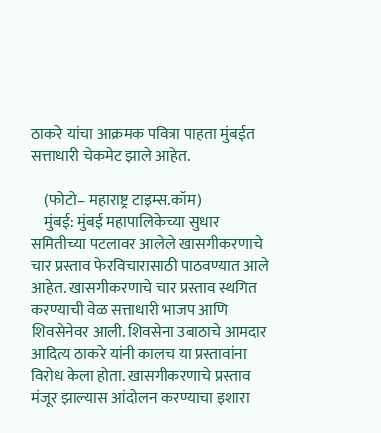ठाकरे यांचा आक्रमक पवित्रा पाहता मुंबईत सत्ताधारी चेकमेट झाले आहेत.

    (फोटो– महाराष्ट्र टाइम्स.कॉम)
    मुंबई: मुंबई महापालिकेच्या सुधार समितीच्या पटलावर आलेले खासगीकरणाचे चार प्रस्ताव फेरविचारासाठी पाठवण्यात आले आहेत. खासगीकरणाचे चार प्रस्ताव स्थगित करण्याची वेळ सत्ताधारी भाजप आणि शिवसेनेवर आली. शिवसेना उबाठाचे आमदार आदित्य ठाकरे यांनी कालच या प्रस्तावांना विरोध केला होता. खासगीकरणाचे प्रस्ताव मंजूर झाल्यास आंदोलन करण्याचा इशारा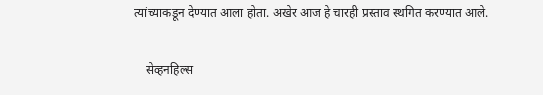त्यांच्याकडून देण्यात आला होता. अखेर आज हे चारही प्रस्ताव स्थगित करण्यात आले.

    सेव्हनहिल्स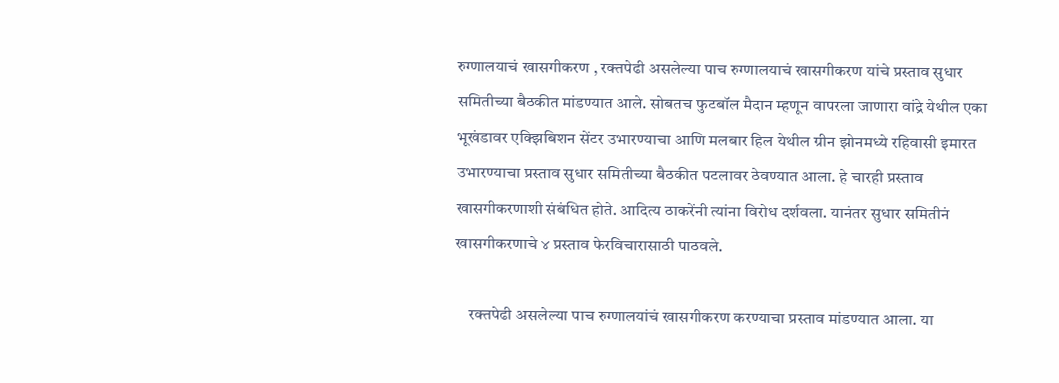रुग्णालयाचं खासगीकरण , रक्तपेढी असलेल्या पाच रुग्णालयाचं खासगीकरण यांचे प्रस्ताव सुधार समितीच्या बैठकीत मांडण्यात आले. सोबतच फुटबॉल मैदान म्हणून वापरला जाणारा वांद्रे येथील एका भूखंडावर एक्झिबिशन सेंटर उभारण्याचा आणि मलबार हिल येथील ग्रीन झोनमध्ये रहिवासी इमारत उभारण्याचा प्रस्ताव सुधार समितीच्या बैठकीत पटलावर ठेवण्यात आला. हे चारही प्रस्ताव खासगीकरणाशी संबंधित होते. आदित्य ठाकरेंनी त्यांना विरोध दर्शवला. यानंतर सुधार समितीनं खासगीकरणाचे ४ प्रस्ताव फेरविचारासाठी पाठवले.

    रक्तपेढी असलेल्या पाच रुग्णालयांचं खासगीकरण करण्याचा प्रस्ताव मांडण्यात आला. या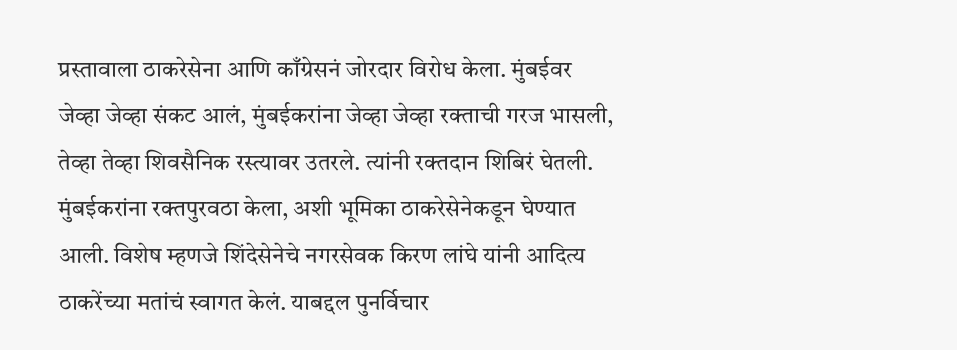प्रस्तावाला ठाकरेसेना आणि काँग्रेसनं जोरदार विरोध केला. मुंबईवर जेव्हा जेव्हा संकट आलं, मुंबईकरांना जेव्हा जेव्हा रक्ताची गरज भासली, तेव्हा तेव्हा शिवसैनिक रस्त्यावर उतरले. त्यांनी रक्तदान शिबिरं घेतली. मुंबईकरांना रक्तपुरवठा केला, अशी भूमिका ठाकरेसेनेकडून घेण्यात आली. विशेष म्हणजे शिंदेसेनेचे नगरसेवक किरण लांघे यांनी आदित्य ठाकरेंच्या मतांचं स्वागत केलं. याबद्दल पुनर्विचार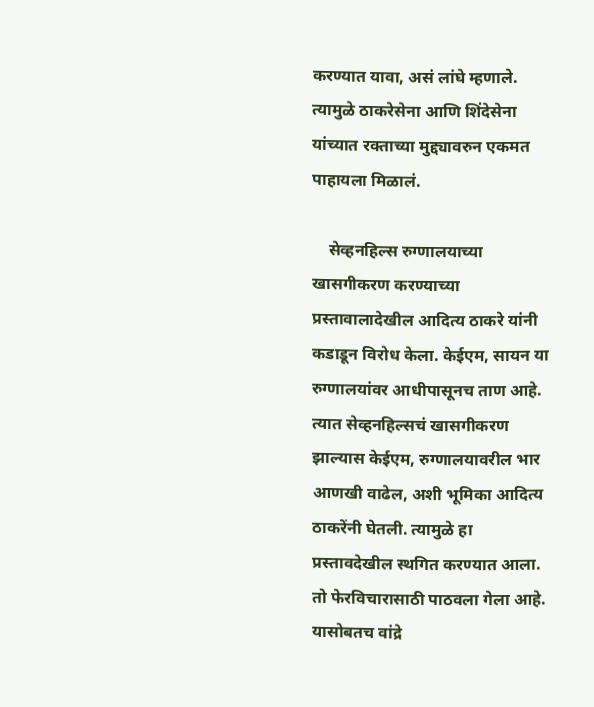करण्यात यावा, असं लांघे म्हणाले. त्यामुळे ठाकरेसेना आणि शिंदेसेना यांच्यात रक्ताच्या मुद्द्यावरुन एकमत पाहायला मिळालं.

    सेव्हनहिल्स रुग्णालयाच्या खासगीकरण करण्याच्या प्रस्तावालादेखील आदित्य ठाकरे यांनी कडाडून विरोध केला. केईएम, सायन या रुग्णालयांवर आधीपासूनच ताण आहे. त्यात सेव्हनहिल्सचं खासगीकरण झाल्यास केईएम, रुग्णालयावरील भार आणखी वाढेल, अशी भूमिका आदित्य ठाकरेंनी घेतली. त्यामुळे हा प्रस्तावदेखील स्थगित करण्यात आला. तो फेरविचारासाठी पाठवला गेला आहे. यासोबतच वांद्रे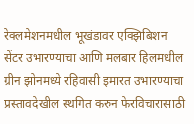रेक्लमेशनमधील भूखंडावर एक्झिबिशन सेंटर उभारण्याचा आणि मलबार हिलमधील ग्रीन झोनमध्ये रहिवासी इमारत उभारण्याचा प्रस्तावदेखील स्थगित करुन फेरविचारासाठी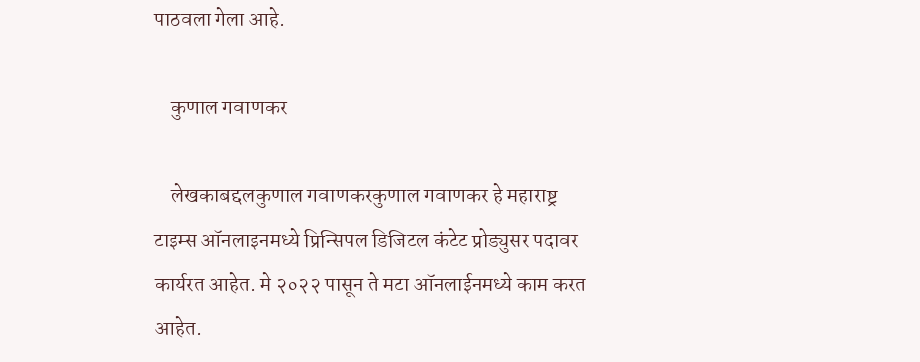पाठवला गेला आहे.

    कुणाल गवाणकर

    लेखकाबद्दलकुणाल गवाणकरकुणाल गवाणकर हे महाराष्ट्र टाइम्स ऑनलाइनमध्ये प्रिन्सिपल डिजिटल कंटेट प्रोड्युसर पदावर कार्यरत आहेत. मे २०२२ पासून ते मटा ऑनलाईनमध्ये काम करत आहेत.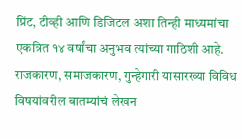प्रिंट, टीव्ही आणि डिजिटल अशा तिन्ही माध्यमांचा एकत्रित १४ वर्षांचा अनुभव त्यांच्या गाठिशी आहे. राजकारण, समाजकारण, गुन्हेगारी यासारख्या विविध विषयांवरील बातम्यांचं लेखन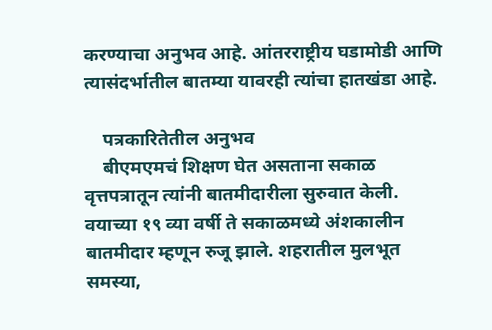करण्याचा अनुभव आहे. आंतरराष्ट्रीय घडामोडी आणि त्यासंदर्भातील बातम्या यावरही त्यांचा हातखंडा आहे.

    पत्रकारितेतील अनुभव
    बीएमएमचं शिक्षण घेत असताना सकाळ वृत्तपत्रातून त्यांनी बातमीदारीला सुरुवात केली. वयाच्या १९ व्या वर्षी ते सकाळमध्ये अंशकालीन बातमीदार म्हणून रुजू झाले. शहरातील मुलभूत समस्या,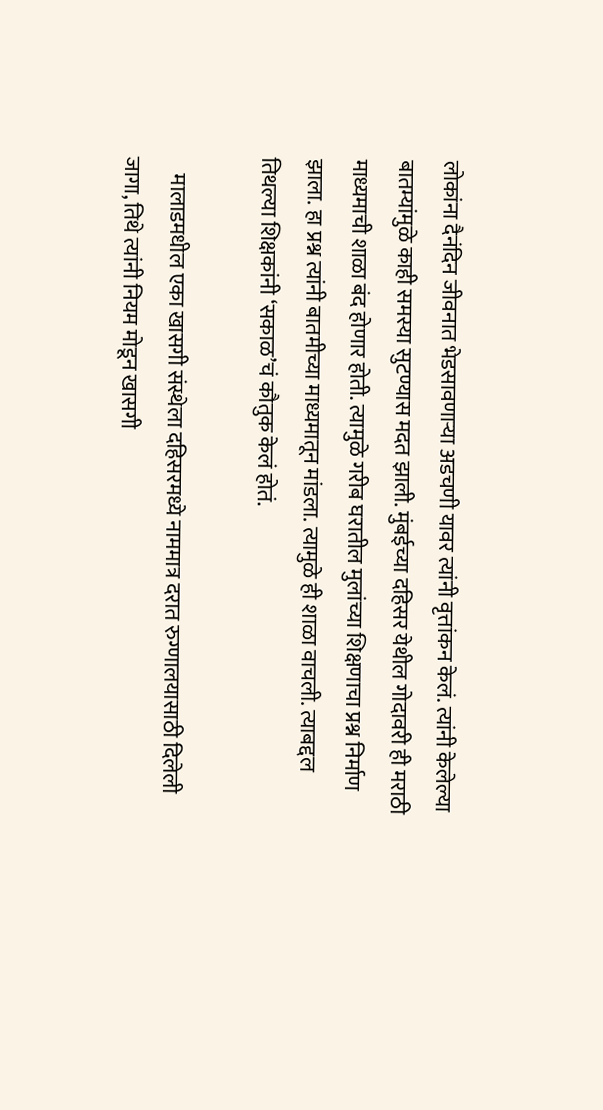लोकांना दैनंदिन जीवनात भेडसावणाऱ्या अडचणी यावर त्यांनी वृत्तांकन केलं. त्यांनी केलेल्या बातम्यांमुळे काही समस्या सुटण्यास मदत झाली. मुंबईच्या दहिसर येथील गोदावरी ही मराठी माध्यमाची शाळा बंद होणार होती. त्यामुळे गरीब घरातील मुलांच्या शिक्षणाचा प्रश्न निर्माण झाला. हा प्रश्न त्यांनी बातमीच्या माध्यमातून मांडला. त्यामुळे ही शाळा वाचली. त्याबद्दल तिथल्या शिक्षकांनी ‘सकाळ’चं कौतुक केलं होतं.

    मालाडमधील एका खासगी संस्थेला दहिसरमध्ये नाममात्र दरात रुग्णालयासाठी दिलेली जागा, तिथे त्यांनी नियम मोडून खासगी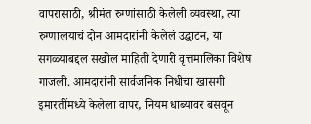वापरासाठी, श्रीमंत रुग्णांसाठी केलेली व्यवस्था, त्या रुग्णालयाचं दोन आमदारांनी केलेलं उद्घाटन, या सगळ्याबद्दल सखोल माहिती देणारी वृत्तमालिका विशेष गाजली. आमदारांनी सार्वजनिक निधीचा खासगी इमारतींमध्ये केलेला वापर, नियम धाब्यावर बसवून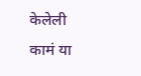केलेली कामं या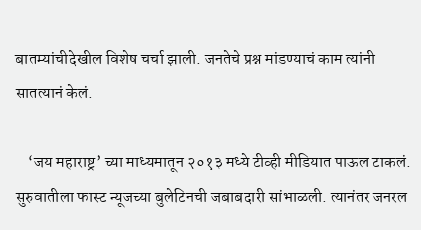बातम्यांचीदेखील विशेष चर्चा झाली. जनतेचे प्रश्न मांडण्याचं काम त्यांनी सातत्यानं केलं.

    ‘जय महाराष्ट्र’ च्या माध्यमातून २०१३ मध्ये टीव्ही मीडियात पाऊल टाकलं. सुरुवातीला फास्ट न्यूजच्या बुलेटिनची जबाबदारी सांभाळली. त्यानंतर जनरल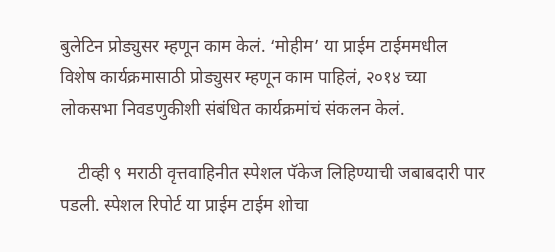बुलेटिन प्रोड्युसर म्हणून काम केलं. ‘मोहीम’ या प्राईम टाईममधील विशेष कार्यक्रमासाठी प्रोड्युसर म्हणून काम पाहिलं, २०१४ च्या लोकसभा निवडणुकीशी संबंधित कार्यक्रमांचं संकलन केलं.

    टीव्ही ९ मराठी वृत्तवाहिनीत स्पेशल पॅकेज लिहिण्याची जबाबदारी पार पडली. स्पेशल रिपोर्ट या प्राईम टाईम शोचा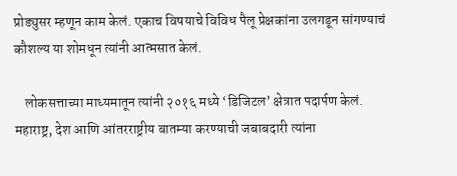प्रोड्युसर म्हणून काम केलं. एकाच विषयाचे विविध पैलू प्रेक्षकांना उलगडून सांगण्याचं कौशल्य या शोमधून त्यांनी आत्मसात केलं.

    लोकसत्ताच्या माध्यमातून त्यांनी २०१६ मध्ये ‘डिजिटल’ क्षेत्रात पदार्पण केलं. महाराष्ट्र, देश आणि आंतरराष्ट्रीय बातम्या करण्याची जबाबदारी त्यांना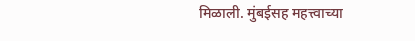मिळाली. मुंबईसह महत्त्वाच्या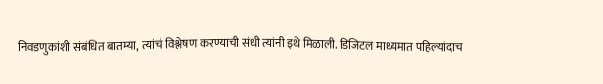निवडणुकांशी संबंधित बातम्या, त्यांचं विश्लेषण करण्याची संधी त्यांनी इथे मिळाली. डिजिटल माध्यमात पहिल्यांदाच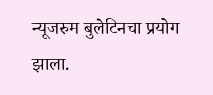न्यूजरुम बुलेटिनचा प्रयोग झाला.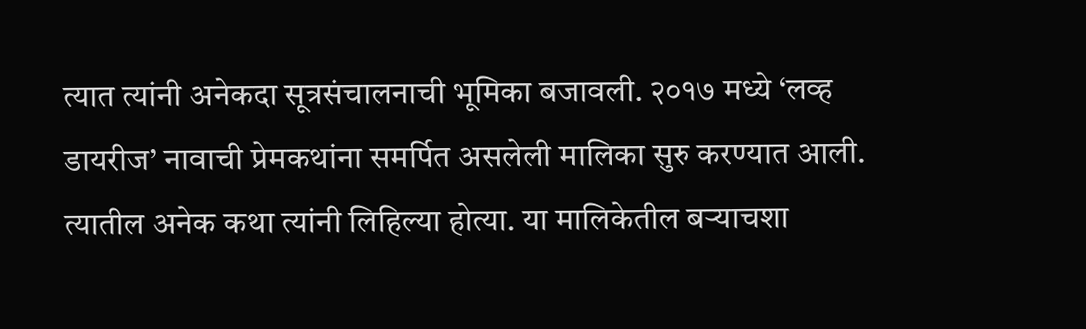त्यात त्यांनी अनेकदा सूत्रसंचालनाची भूमिका बजावली. २०१७ मध्ये ‘लव्ह डायरीज’ नावाची प्रेमकथांना समर्पित असलेली मालिका सुरु करण्यात आली. त्यातील अनेक कथा त्यांनी लिहिल्या होत्या. या मालिकेतील बऱ्याचशा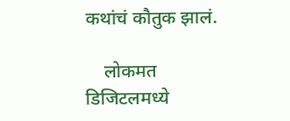कथांचं कौतुक झालं.

    लोकमत डिजिटलमध्ये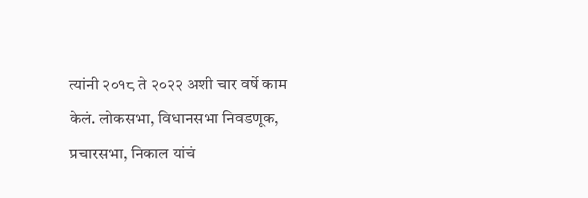त्यांनी २०१८ ते २०२२ अशी चार वर्षे काम केलं. लोकसभा, विधानसभा निवडणूक, प्रचारसभा, निकाल यांचं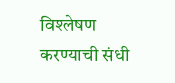विश्लेषण करण्याची संधी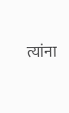त्यांना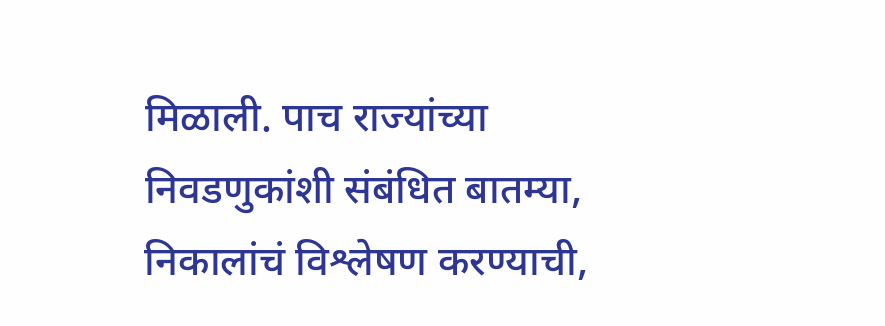मिळाली. पाच राज्यांच्या निवडणुकांशी संबंधित बातम्या, निकालांचं विश्लेषण करण्याची,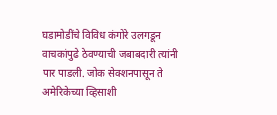घडामोडींचे विविध कंगोरे उलगडून वाचकांपुढे ठेवण्याची जबाबदारी त्यांनी पार पाडली. जोक सेक्शनपासून ते अमेरिकेच्या व्हिसाशी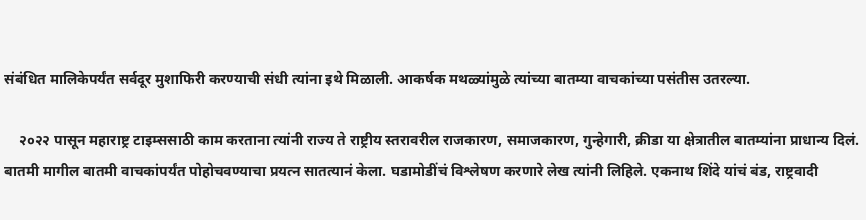संबंधित मालिकेपर्यंत सर्वदूर मुशाफिरी करण्याची संधी त्यांना इथे मिळाली. आकर्षक मथळ्यांमुळे त्यांच्या बातम्या वाचकांच्या पसंतीस उतरल्या.

    २०२२ पासून महाराष्ट्र टाइम्ससाठी काम करताना त्यांनी राज्य ते राष्ट्रीय स्तरावरील राजकारण, समाजकारण, गुन्हेगारी, क्रीडा या क्षेत्रातील बातम्यांना प्राधान्य दिलं. बातमी मागील बातमी वाचकांपर्यंत पोहोचवण्याचा प्रयत्न सातत्यानं केला. घडामोडींचं विश्लेषण करणारे लेख त्यांनी लिहिले. एकनाथ शिंदे यांचं बंड, राष्ट्रवादी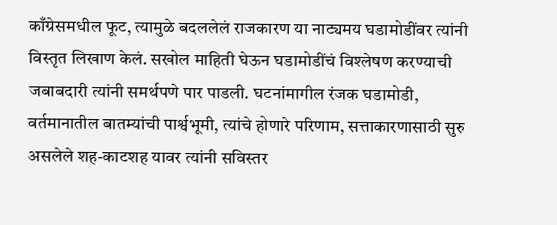काँग्रेसमधील फूट, त्यामुळे बदललेलं राजकारण या नाट्यमय घडामोडींवर त्यांनी विस्तृत लिखाण केलं. सखोल माहिती घेऊन घडामोडींचं विश्लेषण करण्याची जबाबदारी त्यांनी समर्थपणे पार पाडली. घटनांमागील रंजक घडामोडी, वर्तमानातील बातम्यांची पार्श्वभूमी, त्यांचे होणारे परिणाम, सत्ताकारणासाठी सुरु असलेले शह-काटशह यावर त्यांनी सविस्तर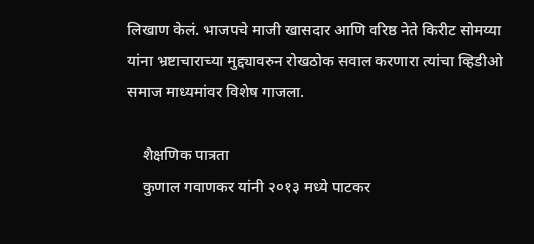लिखाण केलं. भाजपचे माजी खासदार आणि वरिष्ठ नेते किरीट सोमय्या यांना भ्रष्टाचाराच्या मुद्द्यावरुन रोखठोक सवाल करणारा त्यांचा व्हिडीओ समाज माध्यमांवर विशेष गाजला.

    शैक्षणिक पात्रता
    कुणाल गवाणकर यांनी २०१३ मध्ये पाटकर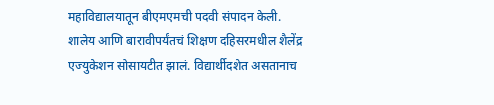महाविद्यालयातून बीएमएमची पदवी संपादन केली. शालेय आणि बारावीपर्यंतचं शिक्षण दहिसरमधील शैलेंद्र एज्युकेशन सोसायटीत झालं. विद्यार्थीदशेत असतानाच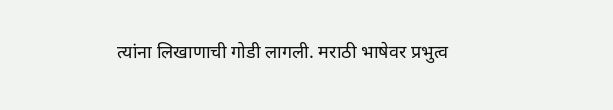त्यांना लिखाणाची गोडी लागली. मराठी भाषेवर प्रभुत्व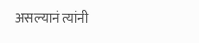असल्यानं त्यांनी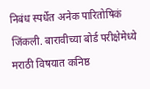निबंध स्पर्धेत अनेक पारितोषिकं जिंकली. बारावीच्या बोर्ड परीक्षेमेध्ये मराठी विषयात कनिष्ठ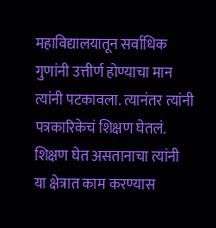महाविद्यालयातून सर्वाधिक गुणांनी उत्तीर्ण होण्याचा मान त्यांनी पटकावला. त्यानंतर त्यांनी पत्रकारिकेचं शिक्षण घेतलं. शिक्षण घेत असतानाचा त्यांनी या क्षेत्रात काम करण्यास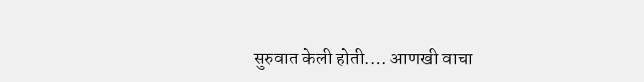सुरुवात केली होती.… आणखी वाचा